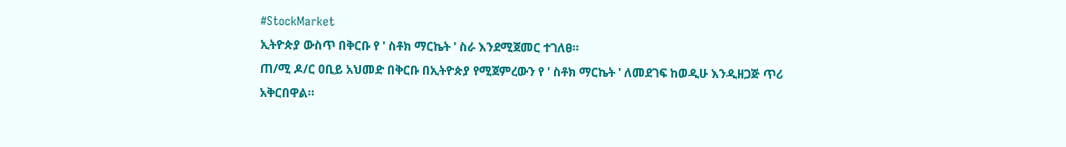#StockMarket
ኢትዮጵያ ውስጥ በቅርቡ የ ' ስቶክ ማርኬት ' ስራ እንደሚጀመር ተገለፀ።
ጠ/ሚ ዶ/ር ዐቢይ አህመድ በቅርቡ በኢትዮጵያ የሚጀምረውን የ ' ስቶክ ማርኬት ' ለመደገፍ ከወዲሁ እንዲዘጋጅ ጥሪ አቅርበዋል።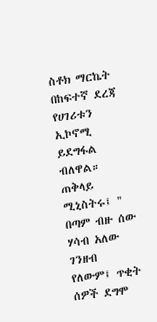ስቶክ ማርኬት በከፍተኛ ደረጃ የሀገሪቱን ኢኮኖሚ ይደግፋል ብለዋል።
ጠቅላይ ሚኒስትሩ፤ " በጣም ብዙ ሰው ሃሳብ አለው ገንዘብ የለውም፤ ጥቂት ሰዎች ደግሞ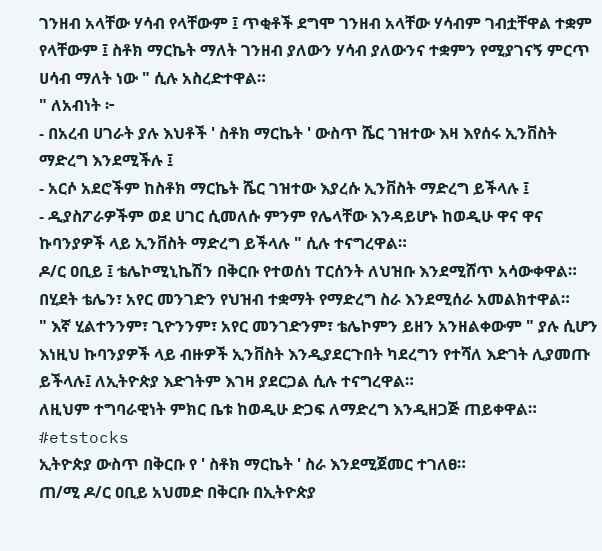ገንዘብ አላቸው ሃሳብ የላቸውም ፤ ጥቂቶች ደግሞ ገንዘብ አላቸው ሃሳብም ገብቷቸዋል ተቋም የላቸውም ፤ ስቶክ ማርኬት ማለት ገንዘብ ያለውን ሃሳብ ያለውንና ተቋምን የሚያገናኝ ምርጥ ሀሳብ ማለት ነው " ሲሉ አስረድተዋል።
" ለአብነት ፦
- በአረብ ሀገራት ያሉ እህቶች ' ስቶክ ማርኬት ' ውስጥ ሼር ገዝተው እዛ እየሰሩ ኢንቨስት ማድረግ እንደሚችሉ ፤
- አርሶ አደሮችም ከስቶክ ማርኬት ሼር ገዝተው እያረሱ ኢንቨስት ማድረግ ይችላሉ ፤
- ዲያስፖራዎችም ወደ ሀገር ሲመለሱ ምንም የሌላቸው እንዳይሆኑ ከወዲሁ ዋና ዋና ኩባንያዎች ላይ ኢንቨስት ማድረግ ይችላሉ " ሲሉ ተናግረዋል።
ዶ/ር ዐቢይ ፤ ቴሌኮሚኒኬሽን በቅርቡ የተወሰነ ፐርሰንት ለህዝቡ እንደሚሸጥ አሳውቀዋል።
በሂደት ቴሌን፣ አየር መንገድን የህዝብ ተቋማት የማድረግ ስራ እንደሚሰራ አመልክተዋል።
" እኛ ሂልተንንም፣ ጊዮንንም፣ አየር መንገድንም፣ ቴሌኮምን ይዘን አንዘልቀውም " ያሉ ሲሆን እነዚህ ኩባንያዎች ላይ ብዙዎች ኢንቨስት እንዲያደርጉበት ካደረግን የተሻለ እድገት ሊያመጡ ይችላሉ፤ ለኢትዮጵያ እድገትም እገዛ ያደርጋል ሲሉ ተናግረዋል።
ለዚህም ተግባራዊነት ምክር ቤቱ ከወዲሁ ድጋፍ ለማድረግ እንዲዘጋጅ ጠይቀዋል።
#etstocks
ኢትዮጵያ ውስጥ በቅርቡ የ ' ስቶክ ማርኬት ' ስራ እንደሚጀመር ተገለፀ።
ጠ/ሚ ዶ/ር ዐቢይ አህመድ በቅርቡ በኢትዮጵያ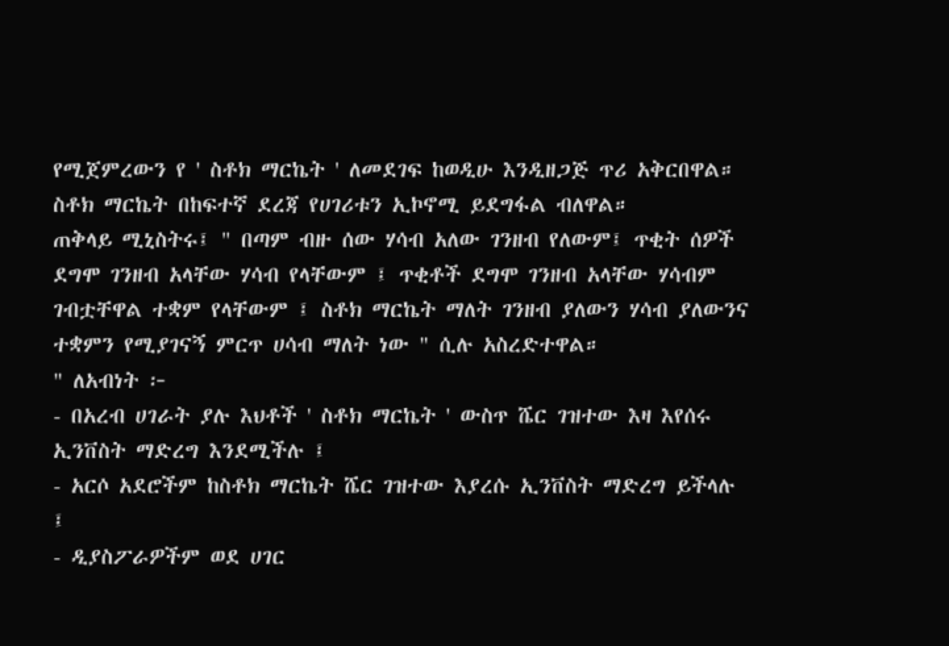የሚጀምረውን የ ' ስቶክ ማርኬት ' ለመደገፍ ከወዲሁ እንዲዘጋጅ ጥሪ አቅርበዋል።
ስቶክ ማርኬት በከፍተኛ ደረጃ የሀገሪቱን ኢኮኖሚ ይደግፋል ብለዋል።
ጠቅላይ ሚኒስትሩ፤ " በጣም ብዙ ሰው ሃሳብ አለው ገንዘብ የለውም፤ ጥቂት ሰዎች ደግሞ ገንዘብ አላቸው ሃሳብ የላቸውም ፤ ጥቂቶች ደግሞ ገንዘብ አላቸው ሃሳብም ገብቷቸዋል ተቋም የላቸውም ፤ ስቶክ ማርኬት ማለት ገንዘብ ያለውን ሃሳብ ያለውንና ተቋምን የሚያገናኝ ምርጥ ሀሳብ ማለት ነው " ሲሉ አስረድተዋል።
" ለአብነት ፦
- በአረብ ሀገራት ያሉ እህቶች ' ስቶክ ማርኬት ' ውስጥ ሼር ገዝተው እዛ እየሰሩ ኢንቨስት ማድረግ እንደሚችሉ ፤
- አርሶ አደሮችም ከስቶክ ማርኬት ሼር ገዝተው እያረሱ ኢንቨስት ማድረግ ይችላሉ ፤
- ዲያስፖራዎችም ወደ ሀገር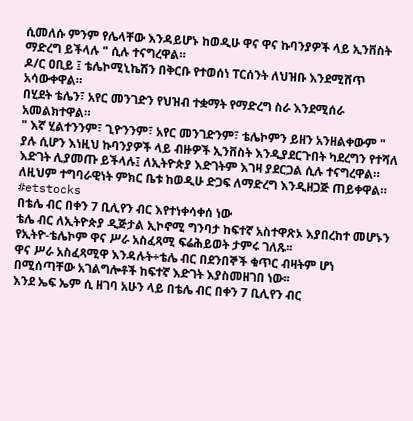ሲመለሱ ምንም የሌላቸው እንዳይሆኑ ከወዲሁ ዋና ዋና ኩባንያዎች ላይ ኢንቨስት ማድረግ ይችላሉ " ሲሉ ተናግረዋል።
ዶ/ር ዐቢይ ፤ ቴሌኮሚኒኬሽን በቅርቡ የተወሰነ ፐርሰንት ለህዝቡ እንደሚሸጥ አሳውቀዋል።
በሂደት ቴሌን፣ አየር መንገድን የህዝብ ተቋማት የማድረግ ስራ እንደሚሰራ አመልክተዋል።
" እኛ ሂልተንንም፣ ጊዮንንም፣ አየር መንገድንም፣ ቴሌኮምን ይዘን አንዘልቀውም " ያሉ ሲሆን እነዚህ ኩባንያዎች ላይ ብዙዎች ኢንቨስት እንዲያደርጉበት ካደረግን የተሻለ እድገት ሊያመጡ ይችላሉ፤ ለኢትዮጵያ እድገትም እገዛ ያደርጋል ሲሉ ተናግረዋል።
ለዚህም ተግባራዊነት ምክር ቤቱ ከወዲሁ ድጋፍ ለማድረግ እንዲዘጋጅ ጠይቀዋል።
#etstocks
በቴሌ ብር በቀን 7 ቢሊየን ብር እየተነቀሳቀሰ ነው
ቴሌ ብር ለኢትዮጵያ ዲጅታል ኢኮኖሚ ግንባታ ከፍተኛ አስተዋጽኦ እያበረከተ መሆኑን የኢትዮ-ቴሌኮም ዋና ሥራ አስፈጻሚ ፍሬሕይወት ታምሩ ገለጹ፡፡
ዋና ሥራ አስፈጻሚዋ እንዳሉት÷ቴሌ ብር በደንበኞች ቁጥር ብዛትም ሆነ በሚሰጣቸው አገልግሎቶች ከፍተኛ እድገት እያስመዘገበ ነው፡፡
እንደ ኤፍ ኤም ሲ ዘገባ አሁን ላይ በቴሌ ብር በቀን 7 ቢሊየን ብር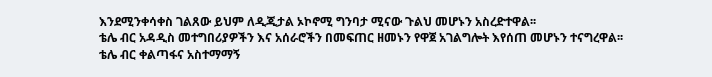እንደሚንቀሳቀስ ገልጸው ይህም ለዲጂታል ኦኮኖሚ ግንባታ ሚናው ጉልህ መሆኑን አስረድተዋል፡፡
ቴሌ ብር አዳዲስ መተግበሪያዎችን እና አሰራሮችን በመፍጠር ዘመኑን የዋጀ አገልግሎት እየሰጠ መሆኑን ተናግረዋል፡፡
ቴሌ ብር ቀልጣፋና አስተማማኝ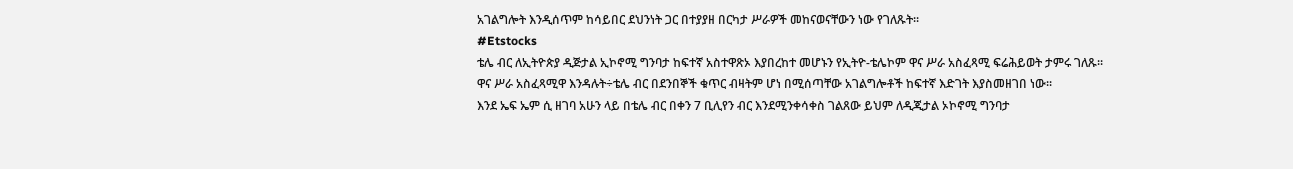አገልግሎት እንዲሰጥም ከሳይበር ደህንነት ጋር በተያያዘ በርካታ ሥራዎች መከናወናቸውን ነው የገለጹት፡፡
#Etstocks
ቴሌ ብር ለኢትዮጵያ ዲጅታል ኢኮኖሚ ግንባታ ከፍተኛ አስተዋጽኦ እያበረከተ መሆኑን የኢትዮ-ቴሌኮም ዋና ሥራ አስፈጻሚ ፍሬሕይወት ታምሩ ገለጹ፡፡
ዋና ሥራ አስፈጻሚዋ እንዳሉት÷ቴሌ ብር በደንበኞች ቁጥር ብዛትም ሆነ በሚሰጣቸው አገልግሎቶች ከፍተኛ እድገት እያስመዘገበ ነው፡፡
እንደ ኤፍ ኤም ሲ ዘገባ አሁን ላይ በቴሌ ብር በቀን 7 ቢሊየን ብር እንደሚንቀሳቀስ ገልጸው ይህም ለዲጂታል ኦኮኖሚ ግንባታ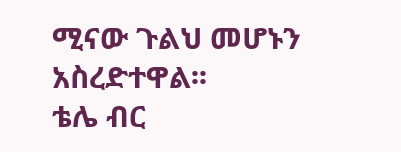ሚናው ጉልህ መሆኑን አስረድተዋል፡፡
ቴሌ ብር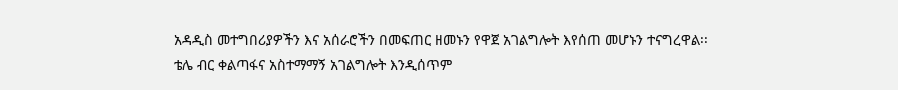አዳዲስ መተግበሪያዎችን እና አሰራሮችን በመፍጠር ዘመኑን የዋጀ አገልግሎት እየሰጠ መሆኑን ተናግረዋል፡፡
ቴሌ ብር ቀልጣፋና አስተማማኝ አገልግሎት እንዲሰጥም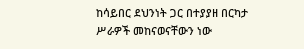ከሳይበር ደህንነት ጋር በተያያዘ በርካታ ሥራዎች መከናወናቸውን ነው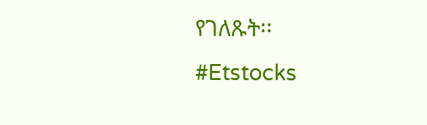የገለጹት፡፡
#Etstocks